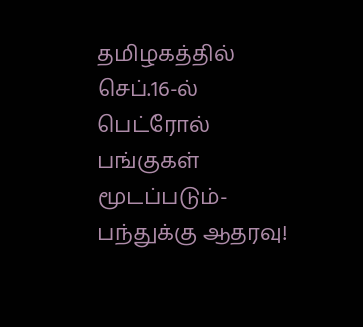தமிழகத்தில் செப்.16-ல் பெட்ரோல் பங்குகள் மூடப்படும்- பந்துக்கு ஆதரவு!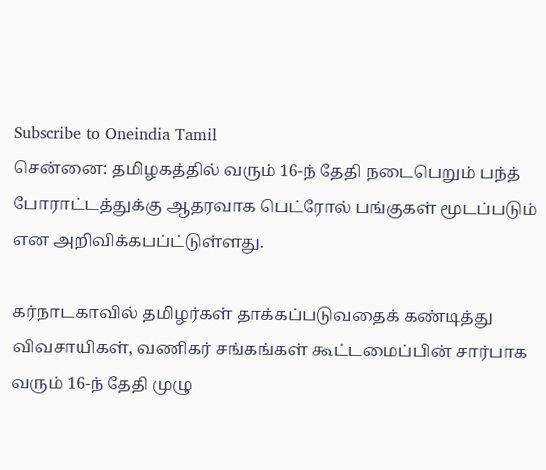Subscribe to Oneindia Tamil
சென்னை: தமிழகத்தில் வரும் 16-ந் தேதி நடைபெறும் பந்த் போராட்டத்துக்கு ஆதரவாக பெட்ரோல் பங்குகள் மூடப்படும் என அறிவிக்கபப்ட்டுள்ளது.

கர்நாடகாவில் தமிழர்கள் தாக்கப்படுவதைக் கண்டித்து விவசாயிகள், வணிகர் சங்கங்கள் கூட்டமைப்பின் சார்பாக வரும் 16-ந் தேதி முழு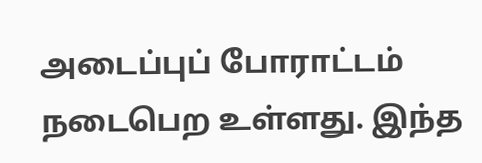அடைப்புப் போராட்டம் நடைபெற உள்ளது. இந்த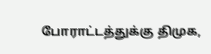போராட்டத்துக்கு திமுக,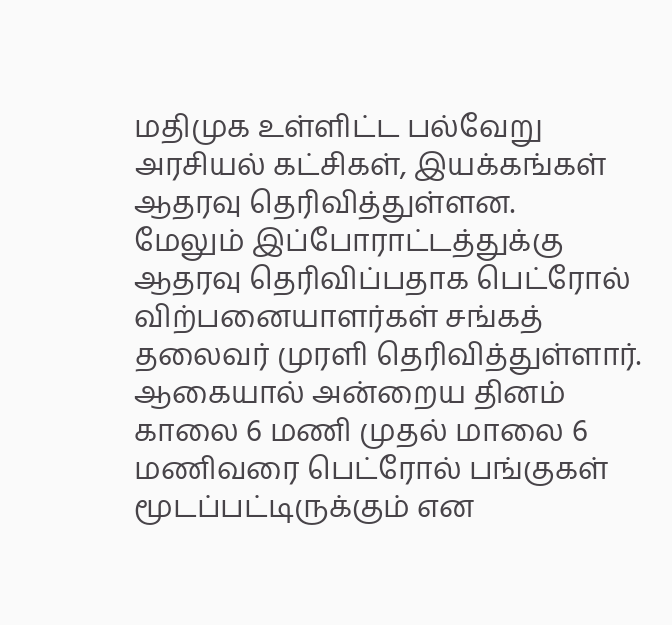மதிமுக உள்ளிட்ட பல்வேறு அரசியல் கட்சிகள், இயக்கங்கள் ஆதரவு தெரிவித்துள்ளன.
மேலும் இப்போராட்டத்துக்கு ஆதரவு தெரிவிப்பதாக பெட்ரோல் விற்பனையாளர்கள் சங்கத் தலைவர் முரளி தெரிவித்துள்ளார். ஆகையால் அன்றைய தினம் காலை 6 மணி முதல் மாலை 6 மணிவரை பெட்ரோல் பங்குகள் மூடப்பட்டிருக்கும் என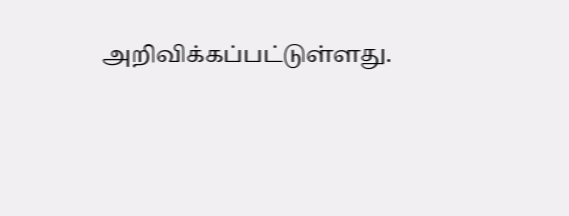அறிவிக்கப்பட்டுள்ளது.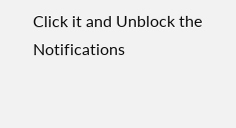Click it and Unblock the Notifications